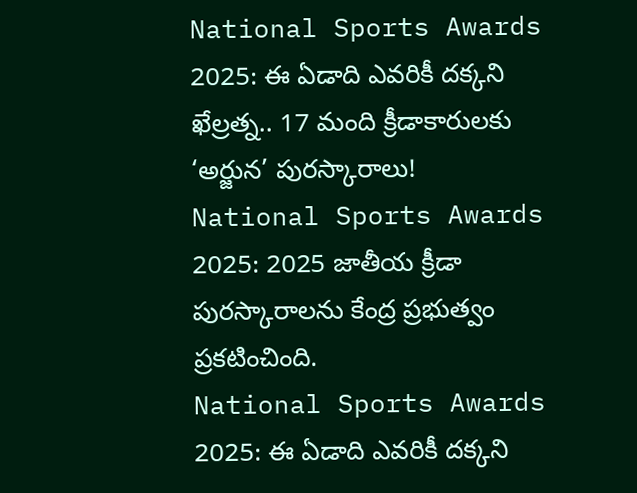National Sports Awards 2025: ఈ ఏడాది ఎవరికీ దక్కని ఖేల్రత్న.. 17 మంది క్రీడాకారులకు ‘అర్జున’ పురస్కారాలు!
National Sports Awards 2025: 2025 జాతీయ క్రీడా పురస్కారాలను కేంద్ర ప్రభుత్వం ప్రకటించింది.
National Sports Awards 2025: ఈ ఏడాది ఎవరికీ దక్కని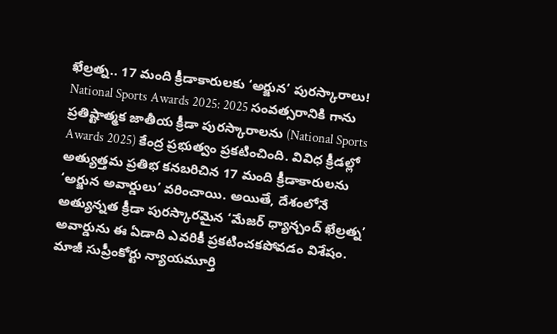ఖేల్రత్న.. 17 మంది క్రీడాకారులకు ‘అర్జున’ పురస్కారాలు!
National Sports Awards 2025: 2025 సంవత్సరానికి గాను ప్రతిష్టాత్మక జాతీయ క్రీడా పురస్కారాలను (National Sports Awards 2025) కేంద్ర ప్రభుత్వం ప్రకటించింది. వివిధ క్రీడల్లో అత్యుత్తమ ప్రతిభ కనబరిచిన 17 మంది క్రీడాకారులను ‘అర్జున అవార్డులు’ వరించాయి. అయితే, దేశంలోనే అత్యున్నత క్రీడా పురస్కారమైన ‘మేజర్ ధ్యాన్చంద్ ఖేల్రత్న’ అవార్డును ఈ ఏడాది ఎవరికీ ప్రకటించకపోవడం విశేషం.
మాజీ సుప్రీంకోర్టు న్యాయమూర్తి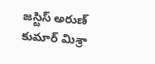జస్టిస్ అరుణ్ కుమార్ మిశ్రా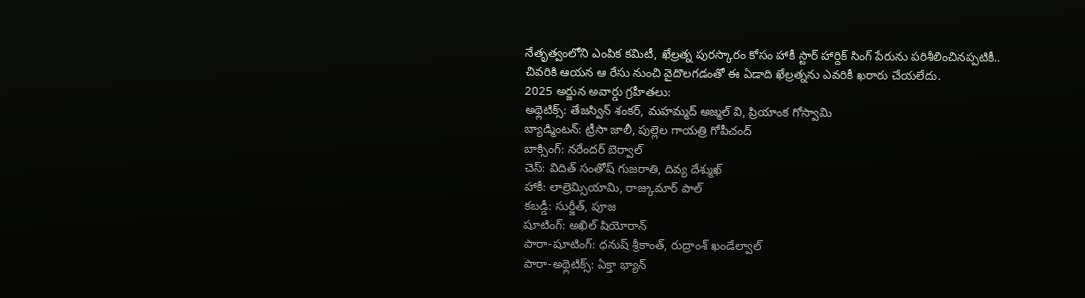నేతృత్వంలోని ఎంపిక కమిటీ, ఖేల్రత్న పురస్కారం కోసం హాకీ స్టార్ హార్దిక్ సింగ్ పేరును పరిశీలించినప్పటికీ.. చివరికి ఆయన ఆ రేసు నుంచి వైదొలగడంతో ఈ ఏడాది ఖేల్రత్నను ఎవరికీ ఖరారు చేయలేదు.
2025 అర్జున అవార్డు గ్రహీతలు:
అథ్లెటిక్స్: తేజస్విన్ శంకర్, మహమ్మద్ అజ్మల్ వి, ప్రియాంక గోస్వామి
బ్యాడ్మింటన్: ట్రీసా జాలీ, పుల్లెల గాయత్రి గోపీచంద్
బాక్సింగ్: నరేందర్ బెర్వాల్
చెస్: విదిత్ సంతోష్ గుజరాతి, దివ్య దేశ్ముఖ్
హాకీ: లాల్రెమ్సియామి, రాజ్కుమార్ పాల్
కబడ్డీ: సుర్జీత్, పూజ
షూటింగ్: అఖిల్ షియోరాన్
పారా-షూటింగ్: ధనుష్ శ్రీకాంత్, రుద్రాంశ్ ఖండేల్వాల్
పారా-అథ్లెటిక్స్: ఏక్తా భ్యాన్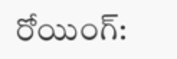రోయింగ్: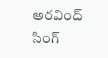అరవింద్ సింగ్